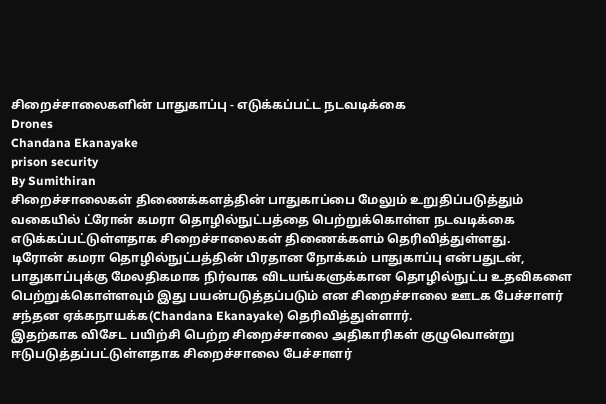சிறைச்சாலைகளின் பாதுகாப்பு - எடுக்கப்பட்ட நடவடிக்கை
Drones
Chandana Ekanayake
prison security
By Sumithiran
சிறைச்சாலைகள் திணைக்களத்தின் பாதுகாப்பை மேலும் உறுதிப்படுத்தும் வகையில் ட்ரோன் கமரா தொழில்நுட்பத்தை பெற்றுக்கொள்ள நடவடிக்கை எடுக்கப்பட்டுள்ளதாக சிறைச்சாலைகள் திணைக்களம் தெரிவித்துள்ளது.
டிரோன் கமரா தொழில்நுட்பத்தின் பிரதான நோக்கம் பாதுகாப்பு என்பதுடன், பாதுகாப்புக்கு மேலதிகமாக நிர்வாக விடயங்களுக்கான தொழில்நுட்ப உதவிகளை பெற்றுக்கொள்ளவும் இது பயன்படுத்தப்படும் என சிறைச்சாலை ஊடக பேச்சாளர் சந்தன ஏக்கநாயக்க(Chandana Ekanayake) தெரிவித்துள்ளார்.
இதற்காக விசேட பயிற்சி பெற்ற சிறைச்சாலை அதிகாரிகள் குழுவொன்று ஈடுபடுத்தப்பட்டுள்ளதாக சிறைச்சாலை பேச்சாளர்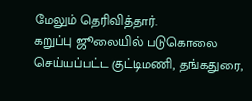மேலும் தெரிவித்தார்.
கறுப்பு ஜூலையில் படுகொலை செய்யப்பட்ட குட்டிமணி, தங்கதுரை,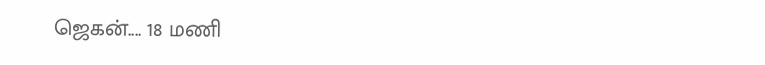ஜெகன்.... 18 மணி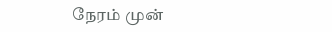நேரம் முன்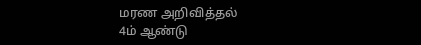மரண அறிவித்தல்
4ம் ஆண்டு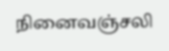நினைவஞ்சலி